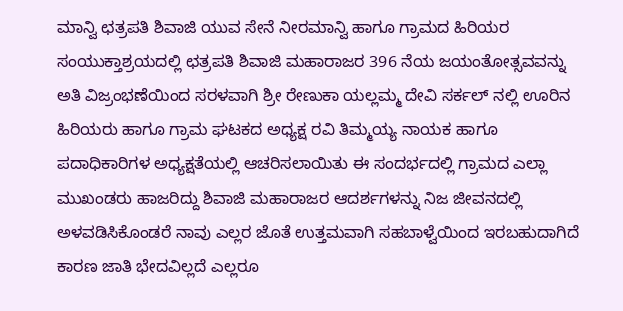ಮಾನ್ವಿ ಛತ್ರಪತಿ ಶಿವಾಜಿ ಯುವ ಸೇನೆ ನೀರಮಾನ್ವಿ ಹಾಗೂ ಗ್ರಾಮದ ಹಿರಿಯರ ಸಂಯುಕ್ತಾಶ್ರಯದಲ್ಲಿ ಛತ್ರಪತಿ ಶಿವಾಜಿ ಮಹಾರಾಜರ 396 ನೆಯ ಜಯಂತೋತ್ಸವವನ್ನು ಅತಿ ವಿಜ್ರಂಭಣೆಯಿಂದ ಸರಳವಾಗಿ ಶ್ರೀ ರೇಣುಕಾ ಯಲ್ಲಮ್ಮ ದೇವಿ ಸರ್ಕಲ್ ನಲ್ಲಿ ಊರಿನ ಹಿರಿಯರು ಹಾಗೂ ಗ್ರಾಮ ಘಟಕದ ಅಧ್ಯಕ್ಷ ರವಿ ತಿಮ್ಮಯ್ಯ ನಾಯಕ ಹಾಗೂ ಪದಾಧಿಕಾರಿಗಳ ಅಧ್ಯಕ್ಷತೆಯಲ್ಲಿ ಆಚರಿಸಲಾಯಿತು ಈ ಸಂದರ್ಭದಲ್ಲಿ ಗ್ರಾಮದ ಎಲ್ಲಾ ಮುಖಂಡರು ಹಾಜರಿದ್ದು ಶಿವಾಜಿ ಮಹಾರಾಜರ ಆದರ್ಶಗಳನ್ನು ನಿಜ ಜೀವನದಲ್ಲಿ ಅಳವಡಿಸಿಕೊಂಡರೆ ನಾವು ಎಲ್ಲರ ಜೊತೆ ಉತ್ತಮವಾಗಿ ಸಹಬಾಳ್ವೆಯಿಂದ ಇರಬಹುದಾಗಿದೆ ಕಾರಣ ಜಾತಿ ಭೇದವಿಲ್ಲದೆ ಎಲ್ಲರೂ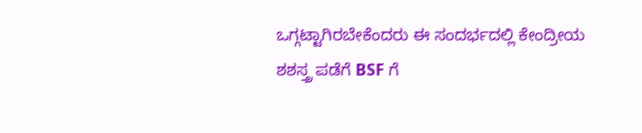ಒಗ್ಗಟ್ಟಾಗಿರಬೇಕೆಂದರು ಈ ಸಂದರ್ಭದಲ್ಲಿ ಕೇಂದ್ರೀಯ ಶಶಸ್ತ್ರ ಪಡೆಗೆ BSF ಗೆ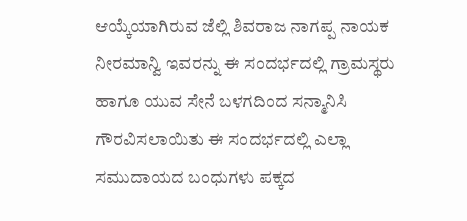ಆಯ್ಕೆಯಾಗಿರುವ ಜೆಲ್ಲಿ ಶಿವರಾಜ ನಾಗಪ್ಪ ನಾಯಕ ನೀರಮಾನ್ವಿ ಇವರನ್ನು ಈ ಸಂದರ್ಭದಲ್ಲಿ ಗ್ರಾಮಸ್ಥರು ಹಾಗೂ ಯುವ ಸೇನೆ ಬಳಗದಿಂದ ಸನ್ಮಾನಿಸಿ ಗೌರವಿಸಲಾಯಿತು ಈ ಸಂದರ್ಭದಲ್ಲಿ ಎಲ್ಲಾ ಸಮುದಾಯದ ಬಂಧುಗಳು ಪಕ್ಕದ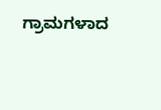ಗ್ರಾಮಗಳಾದ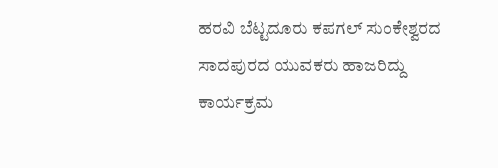ಹರವಿ ಬೆಟ್ಟದೂರು ಕಪಗಲ್ ಸುಂಕೇಶ್ವರದ ಸಾದಪುರದ ಯುವಕರು ಹಾಜರಿದ್ದು ಕಾರ್ಯಕ್ರಮ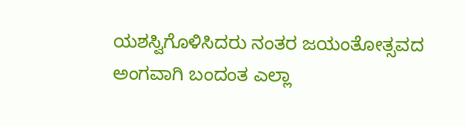ಯಶಸ್ವಿಗೊಳಿಸಿದರು ನಂತರ ಜಯಂತೋತ್ಸವದ ಅಂಗವಾಗಿ ಬಂದಂತ ಎಲ್ಲಾ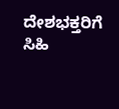ದೇಶಭಕ್ತರಿಗೆ ಸಿಹಿ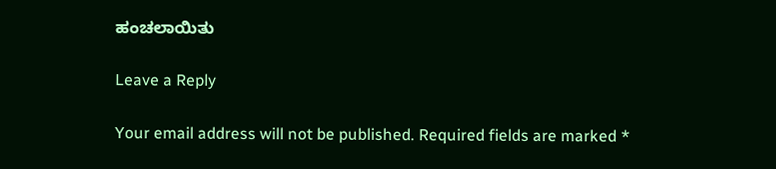ಹಂಚಲಾಯಿತು

Leave a Reply

Your email address will not be published. Required fields are marked *